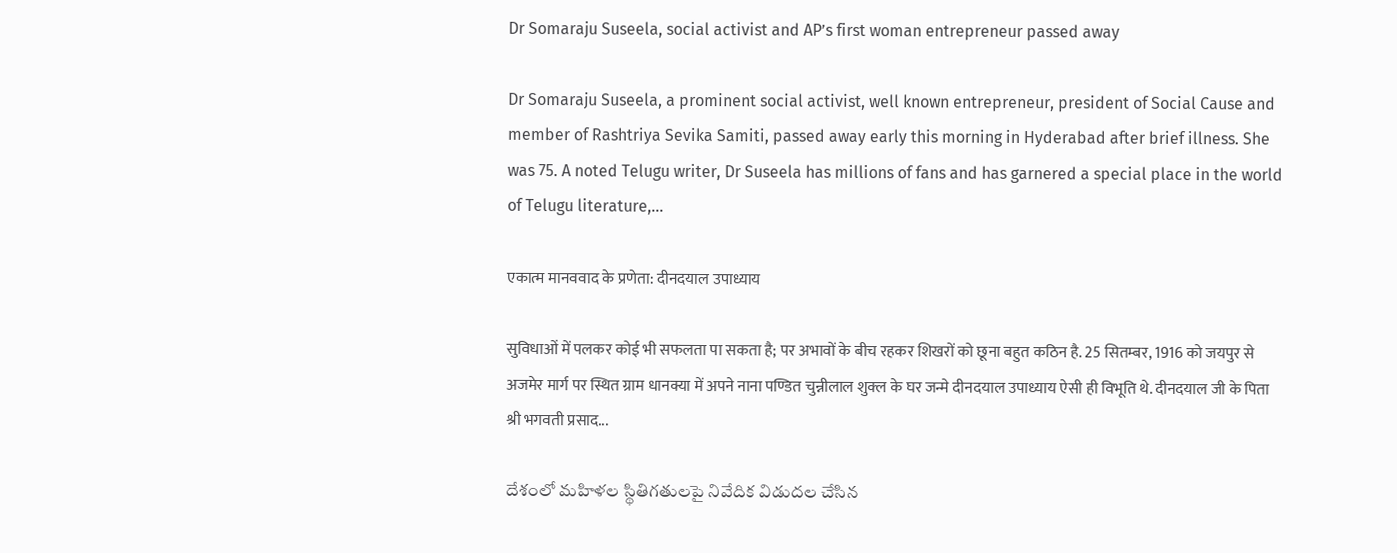Dr Somaraju Suseela, social activist and AP’s first woman entrepreneur passed away

Dr Somaraju Suseela, a prominent social activist, well known entrepreneur, president of Social Cause and member of Rashtriya Sevika Samiti, passed away early this morning in Hyderabad after brief illness. She was 75. A noted Telugu writer, Dr Suseela has millions of fans and has garnered a special place in the world of Telugu literature,...

एकात्म मानववाद के प्रणेता: दीनदयाल उपाध्याय

सुविधाओं में पलकर कोई भी सफलता पा सकता है; पर अभावों के बीच रहकर शिखरों को छूना बहुत कठिन है. 25 सितम्बर, 1916 को जयपुर से अजमेर मार्ग पर स्थित ग्राम धानक्या में अपने नाना पण्डित चुन्नीलाल शुक्ल के घर जन्मे दीनदयाल उपाध्याय ऐसी ही विभूति थे. दीनदयाल जी के पिता श्री भगवती प्रसाद...

దేశంలో మహిళల స్థితిగతులపై నివేదిక విడుదల చేసిన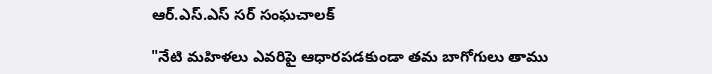ఆర్.ఎస్.ఎస్ సర్ సంఘచాలక్

"నేటి మహిళలు ఎవరిపై ఆధారపడకుండా తమ బాగోగులు తాము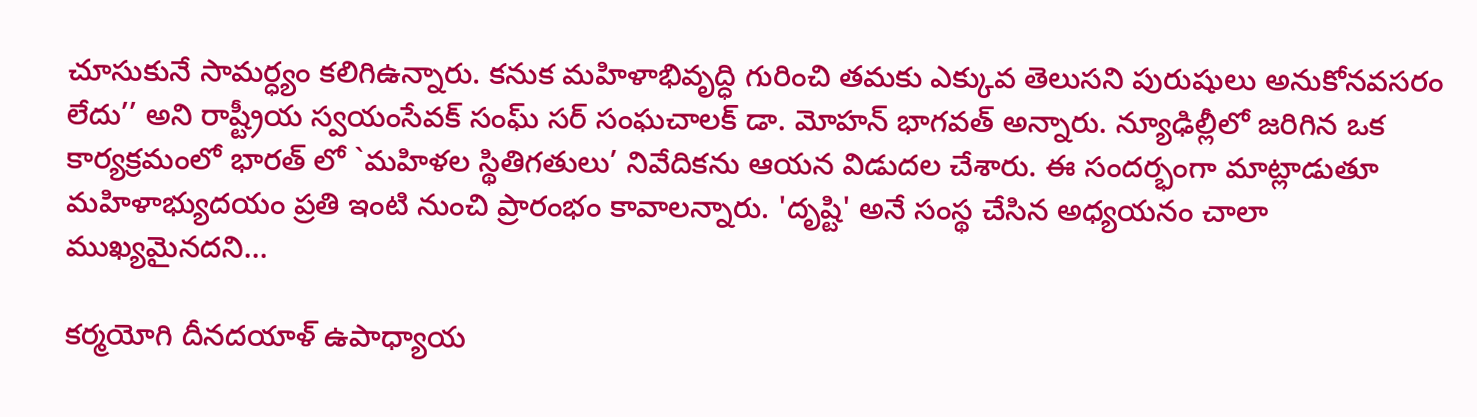చూసుకునే సామర్ధ్యం కలిగిఉన్నారు. కనుక మహిళాభివృద్ధి గురించి తమకు ఎక్కువ తెలుసని పురుషులు అనుకోనవసరం లేదు’’ అని రాష్ట్రీయ స్వయంసేవక్ సంఘ్ సర్ సంఘచాలక్ డా. మోహన్ భాగవత్ అన్నారు. న్యూఢిల్లీలో జరిగిన ఒక కార్యక్రమంలో భారత్ లో `మహిళల స్థితిగతులు’ నివేదికను ఆయన విడుదల చేశారు. ఈ సందర్భంగా మాట్లాడుతూ మహిళాభ్యుదయం ప్రతి ఇంటి నుంచి ప్రారంభం కావాలన్నారు. 'దృష్టి' అనే సంస్థ చేసిన అధ్యయనం చాలా ముఖ్యమైనదని...

కర్మయోగి దీనదయాళ్‌ ఉపాధ్యాయ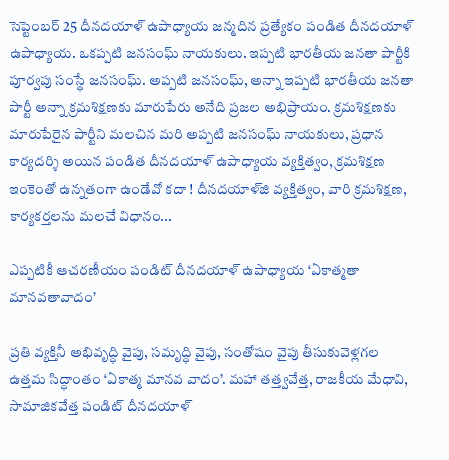సెప్టెంబర్‌ 25 దీనదయాళ్‌ ఉపాధ్యాయ జన్మదిన ప్రత్యేకం పండిత దీనదయాళ్‌ ఉపాధ్యాయ. ఒకప్పటి జనసంఘ్‌ నాయకులు. ఇప్పటి భారతీయ జనతా పార్టీకి పూర్వపు సంస్థే జనసంఘ్‌. అప్పటి జనసంఘ్‌, అన్నా ఇప్పటి భారతీయ జనతా పార్టీ అన్నా క్రమశిక్షణకు మారుపేరు అనేది ప్రజల అభిప్రాయం. క్రమశిక్షణకు మారుపేరైన పార్టీని మలచిన మరి అప్పటి జనసంఘ్‌ నాయకులు, ప్రధాన కార్యదర్శి అయిన పండిత దీనదయాళ్‌ ఉపాధ్యాయ వ్యక్తిత్వం, క్రమశిక్షణ ఇంకెంతో ఉన్నతంగా ఉండేవో కదా ! దీనదయాళ్‌జి వ్యక్తిత్వం, వారి క్రమశిక్షణ, కార్యకర్తలను మలచే విధానం...

ఎప్పటికీ ఆచరణీయం పండిట్ దీనదయాళ్ ఉపాధ్యాయ ‘ఏకాత్మతా మానవతావాదం’

ప్రతి వ్యక్తినీ అభివృద్ధి వైపు, సమృద్ధి వైపు, సంతోషం వైపు తీసుకువెళ్లగల ఉత్తమ సిద్ధాంతం ‘ఏకాత్మ మానవ వాదం’. మహా తత్త్వవేత్త, రాజకీయ మేధావి, సామాజికవేత్త పండిట్ దీనదయాళ్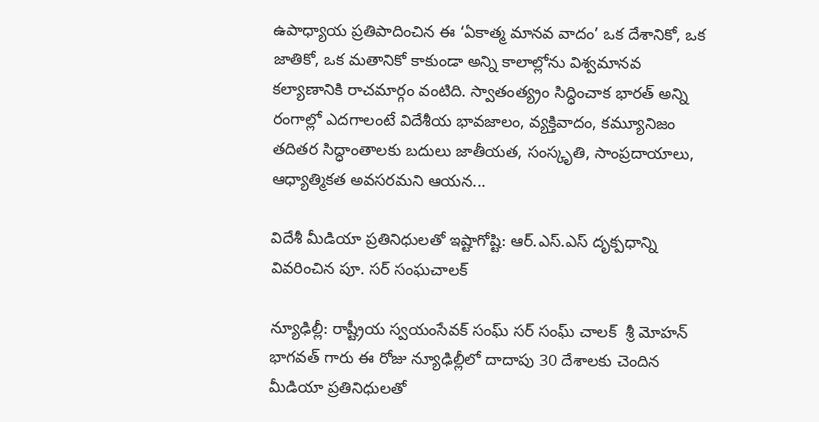ఉపాధ్యాయ ప్రతిపాదించిన ఈ ‘ఏకాత్మ మానవ వాదం’ ఒక దేశానికో, ఒక జాతికో, ఒక మతానికో కాకుండా అన్ని కాలాల్లోను విశ్వమానవ కల్యాణానికి రాచమార్గం వంటిది. స్వాతంత్య్రం సిద్ధించాక భారత్ అన్ని రంగాల్లో ఎదగాలంటే విదేశీయ భావజాలం, వ్యక్తివాదం, కమ్యూనిజం తదితర సిద్ధాంతాలకు బదులు జాతీయత, సంస్కృతి, సాంప్రదాయాలు, ఆధ్యాత్మికత అవసరమని ఆయన...

విదేశీ మీడియా ప్రతినిధులతో ఇష్టాగోష్టి: ఆర్.ఎస్.ఎస్ దృక్పధాన్ని వివరించిన పూ. సర్ సంఘచాలక్

న్యూఢిల్లీ: రాష్ట్రీయ స్వయంసేవక్ సంఘ్ సర్ సంఘ్ చాలక్  శ్రీ మోహన్ భాగవత్ గారు ఈ రోజు న్యూఢిల్లీలో దాదాపు 30 దేశాలకు చెందిన మీడియా ప్రతినిధులతో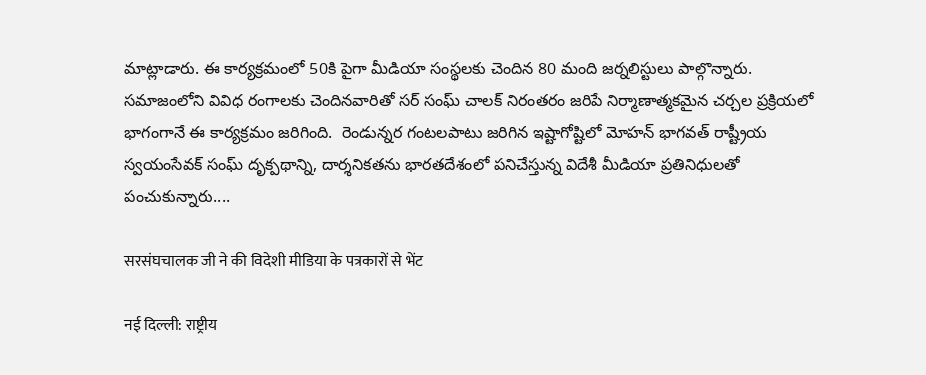మాట్లాడారు. ఈ కార్యక్రమంలో 50కి పైగా మీడియా సంస్థలకు చెందిన 80 మంది జర్నలిస్టులు పాల్గొన్నారు. సమాజంలోని వివిధ రంగాలకు చెందినవారితో సర్ సంఘ్ చాలక్ నిరంతరం జరిపే నిర్మాణాత్మకమైన చర్చల ప్రక్రియలో భాగంగానే ఈ కార్యక్రమం జరిగింది.  రెండున్నర గంటలపాటు జరిగిన ఇష్టాగోష్టిలో మోహన్ భాగవత్ రాష్ట్రీయ స్వయంసేవక్ సంఘ్ దృక్పథాన్ని, దార్శనికతను భారతదేశంలో పనిచేస్తున్న విదేశీ మీడియా ప్రతినిధులతో పంచుకున్నారు....

सरसंघचालक जी ने की विदेशी मीडिया के पत्रकारों से भेंट

नई दिल्ली: राष्ट्रीय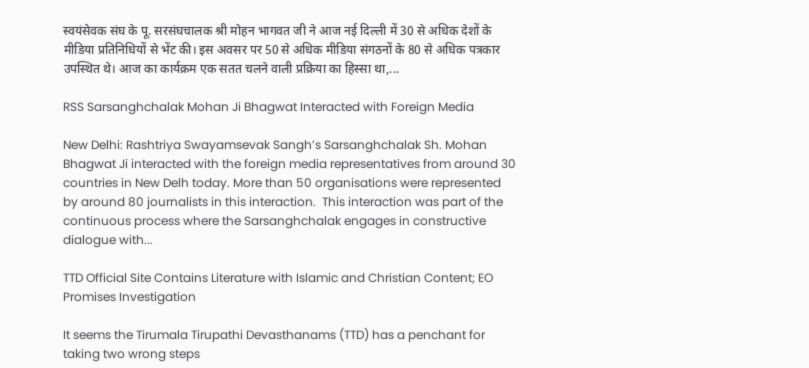स्वयंसेवक संघ के पू. सरसंघचालक श्री मोहन भागवत जी ने आज नई दिल्ली में 30 से अधिक देशों के मीडिया प्रतिनिधियों से भेंट की। इस अवसर पर 50 से अधिक मीडिया संगठनों के 80 से अधिक पत्रकार उपस्थित थे। आज का कार्यक्रम एक सतत चलने वाली प्रक्रिया का हिस्सा था,...

RSS Sarsanghchalak Mohan Ji Bhagwat Interacted with Foreign Media

New Delhi: Rashtriya Swayamsevak Sangh’s Sarsanghchalak Sh. Mohan Bhagwat Ji interacted with the foreign media representatives from around 30 countries in New Delh today. More than 50 organisations were represented by around 80 journalists in this interaction.  This interaction was part of the continuous process where the Sarsanghchalak engages in constructive dialogue with...

TTD Official Site Contains Literature with Islamic and Christian Content; EO Promises Investigation

It seems the Tirumala Tirupathi Devasthanams (TTD) has a penchant for taking two wrong steps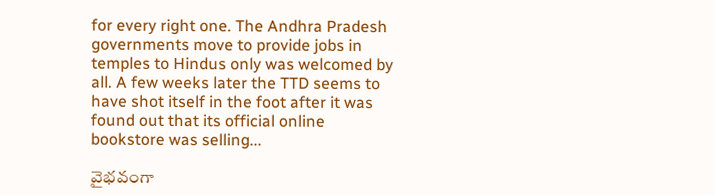for every right one. The Andhra Pradesh governments move to provide jobs in temples to Hindus only was welcomed by all. A few weeks later the TTD seems to have shot itself in the foot after it was found out that its official online bookstore was selling...

వైభవంగా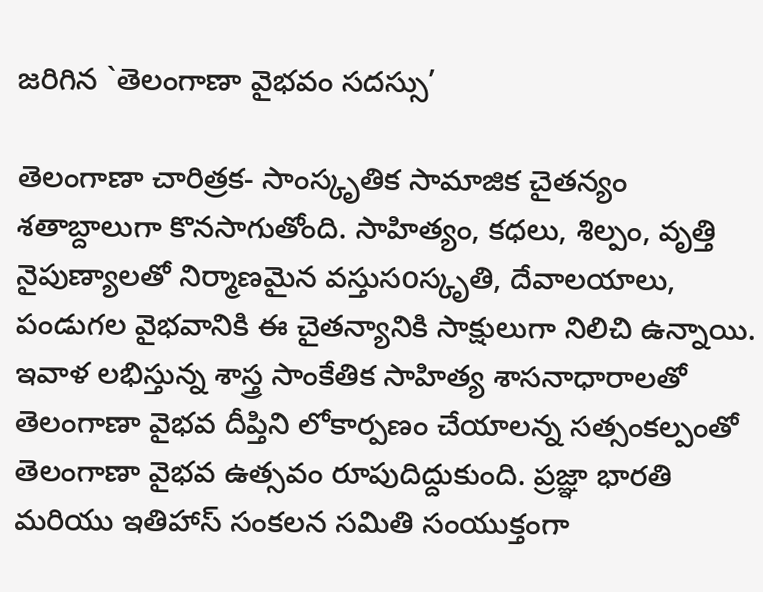జరిగిన `తెలంగాణా వైభవం సదస్సు’

తెలంగాణా చారిత్రక- సాంస్కృతిక సామాజిక చైతన్యం శతాబ్దాలుగా కొనసాగుతోంది. సాహిత్యం, కధలు, శిల్పం, వృత్తి నైపుణ్యాలతో నిర్మాణమైన వస్తుసoస్కృతి, దేవాలయాలు, పండుగల వైభవానికి ఈ చైతన్యానికి సాక్షులుగా నిలిచి ఉన్నాయి. ఇవాళ లభిస్తున్న శాస్త్ర సాంకేతిక సాహిత్య శాసనాధారాలతో తెలంగాణా వైభవ దీప్తిని లోకార్పణం చేయాలన్న సత్సంకల్పంతో తెలంగాణా వైభవ ఉత్సవం రూపుదిద్దుకుంది. ప్రజ్ఞా భారతి మరియు ఇతిహాస్ సంకలన సమితి సంయుక్తంగా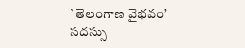`తెలంగాణ వైభవం’ సదస్సు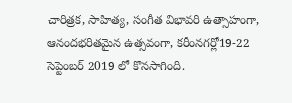చారిత్రక, సాహిత్య, సంగీత విభావరి ఉత్సాహంగా, ఆనందభరితమైన ఉత్సవంగా, కరీంనగర్లో19-22 సెప్టెంబర్ 2019 లో కొనసాగింది.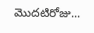మొదటిరోజు...